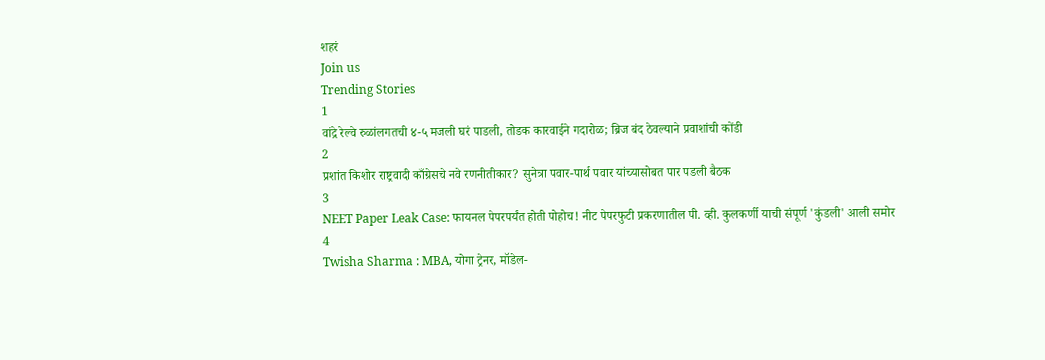शहरं
Join us
Trending Stories
1
वांद्रे रेल्वे रुळांलगतची ४-५ मजली घरं पाडली, तोडक कारवाईने गदारोळ; ब्रिज बंद ठेवल्याने प्रवाशांची कोंडी
2
प्रशांत किशोर राष्ट्रवादी काँग्रेसचे नवे रणनीतीकार? सुनेत्रा पवार-पार्थ पवार यांच्यासोबत पार पडली बैठक
3
NEET Paper Leak Case: फायनल पेपरपर्यंत होती पोहोच! नीट पेपरफुटी प्रकरणातील पी. व्ही. कुलकर्णी याची संपूर्ण 'कुंडली' आली समोर
4
Twisha Sharma : MBA, योगा ट्रेनर, मॉडेल-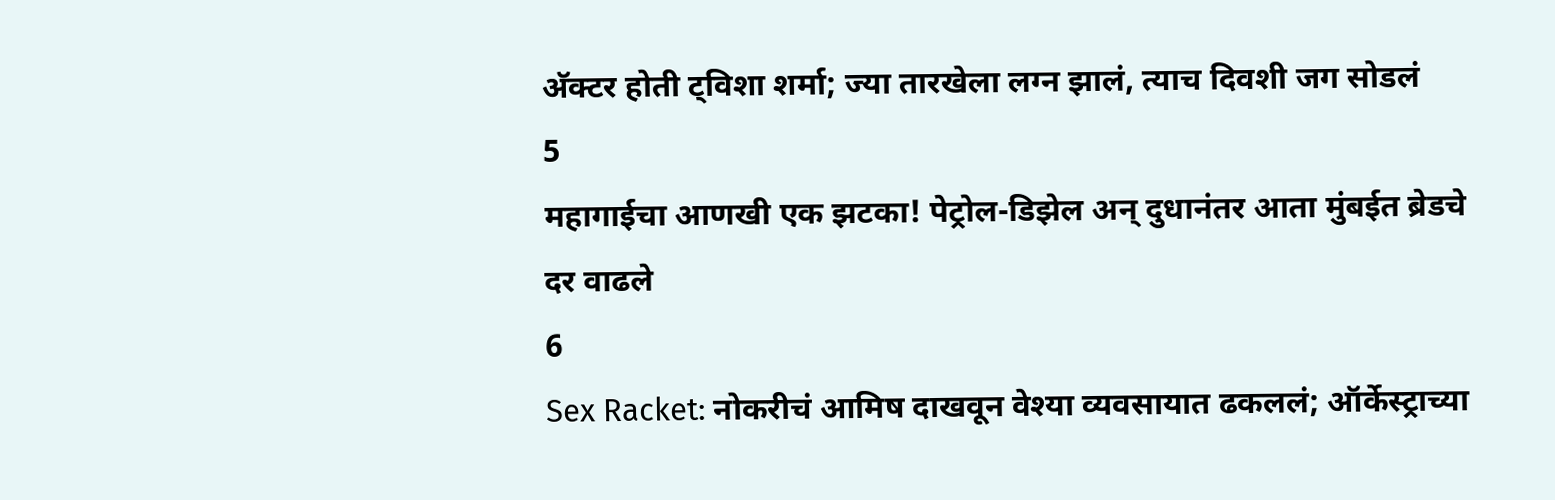अ‍ॅक्टर होती ट्विशा शर्मा; ज्या तारखेला लग्न झालं, त्याच दिवशी जग सोडलं
5
महागाईचा आणखी एक झटका! पेट्रोल-डिझेल अन् दुधानंतर आता मुंबईत ब्रेडचे दर वाढले
6
Sex Racket: नोकरीचं आमिष दाखवून वेश्या व्यवसायात ढकललं; ऑर्केस्ट्राच्या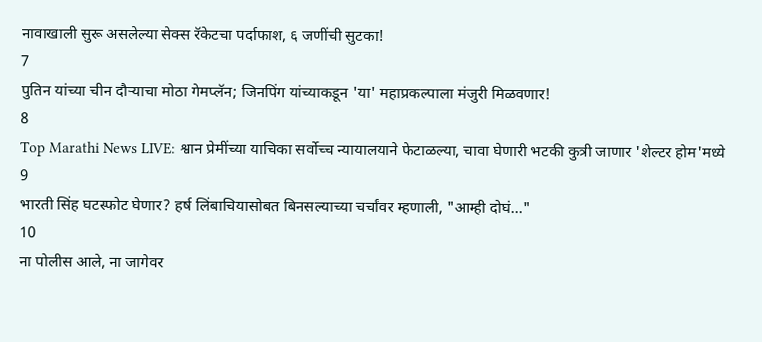नावाखाली सुरू असलेल्या सेक्स रॅकेटचा पर्दाफाश, ६ जणींची सुटका!
7
पुतिन यांच्या चीन दौऱ्याचा मोठा गेमप्लॅन; जिनपिंग यांच्याकडून 'या' महाप्रकल्पाला मंजुरी मिळवणार!
8
Top Marathi News LIVE: श्वान प्रेमींच्या याचिका सर्वोच्च न्यायालयाने फेटाळल्या, चावा घेणारी भटकी कुत्री जाणार 'शेल्टर होम'मध्ये
9
भारती सिंह घटस्फोट घेणार? हर्ष लिंबाचियासोबत बिनसल्याच्या चर्चांवर म्हणाली, "आम्ही दोघं..."
10
ना पोलीस आले, ना जागेवर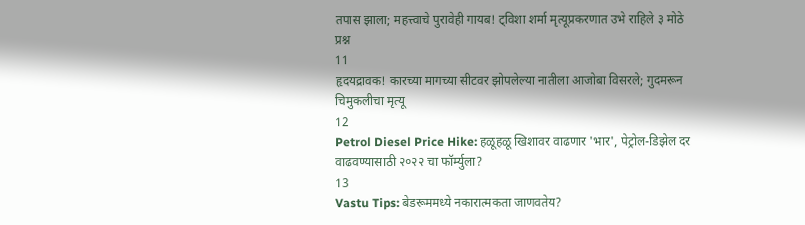तपास झाला; महत्त्वाचे पुरावेही गायब! ट्विशा शर्मा मृत्यूप्रकरणात उभे राहिले ३ मोठे प्रश्न
11
हृदयद्रावक! कारच्या मागच्या सीटवर झोपलेल्या नातीला आजोबा विसरले; गुदमरून चिमुकलीचा मृत्यू
12
Petrol Diesel Price Hike: हळूहळू खिशावर वाढणार 'भार', पेट्रोल-डिझेल दर वाढवण्यासाठी २०२२ चा फॉर्म्युला?
13
Vastu Tips: बेडरूममध्ये नकारात्मकता जाणवतेय?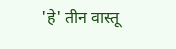'हे' तीन वास्तू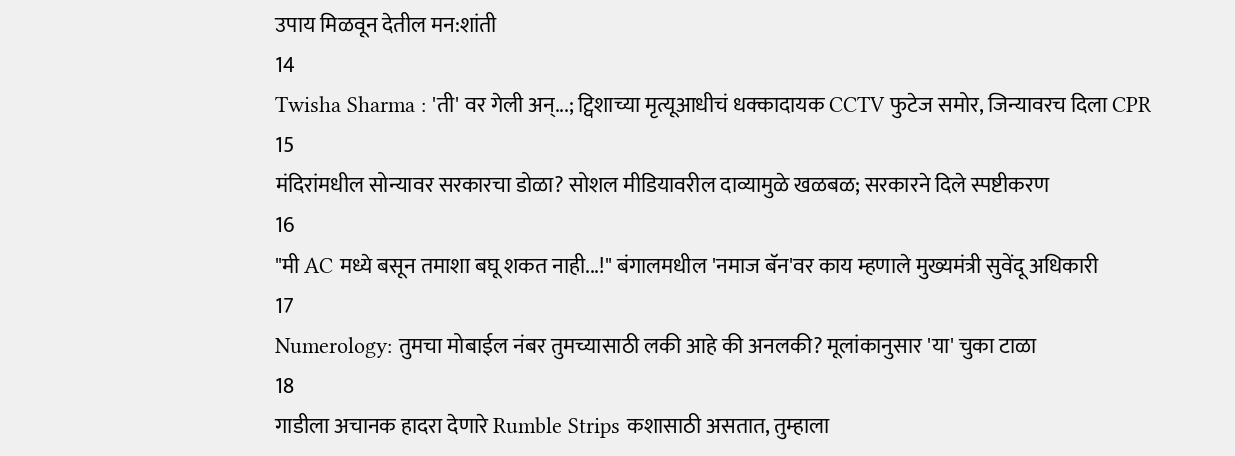उपाय मिळवून देतील मन:शांती
14
Twisha Sharma : 'ती' वर गेली अन्...; ट्विशाच्या मृत्यूआधीचं धक्कादायक CCTV फुटेज समोर, जिन्यावरच दिला CPR
15
मंदिरांमधील सोन्यावर सरकारचा डोळा? सोशल मीडियावरील दाव्यामुळे खळबळ; सरकारने दिले स्पष्टीकरण
16
"मी AC मध्ये बसून तमाशा बघू शकत नाही...!" बंगालमधील 'नमाज बॅन'वर काय म्हणाले मुख्यमंत्री सुवेंदू अधिकारी
17
Numerology: तुमचा मोबाईल नंबर तुमच्यासाठी लकी आहे की अनलकी? मूलांकानुसार 'या' चुका टाळा
18
गाडीला अचानक हादरा देणारे Rumble Strips कशासाठी असतात, तुम्हाला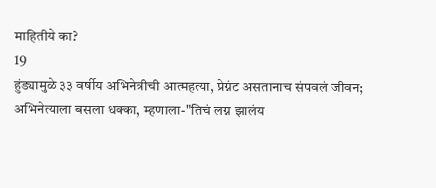माहितीये का?
19
हुंड्यामुळे ३३ वर्षीय अभिनेत्रीची आत्महत्या, प्रेग्नंट असतानाच संपवलं जीवन; अभिनेत्याला बसला धक्का, म्हणाला-"तिचं लग्न झालंय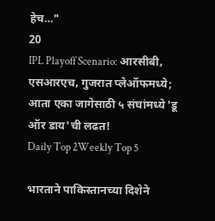हेच..."
20
IPL Playoff Scenario: आरसीबी, एसआरएच, गुजरात प्लेऑफमध्ये; आता एका जागेसाठी ५ संघांमध्ये 'डू ऑर डाय'ची लढत!
Daily Top 2Weekly Top 5

भारताने पाकिस्तानच्या दिशेने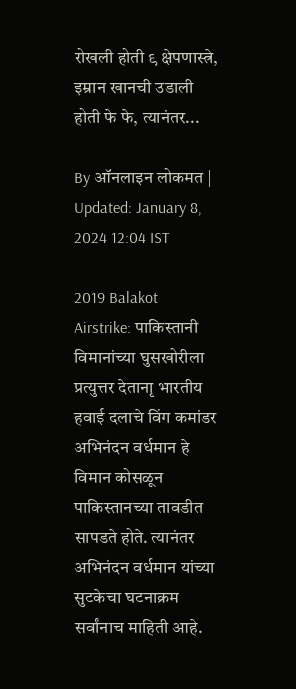रोखली होती ९ क्षेपणास्त्रे, इम्रान खानची उडाली होती फे फे, त्यानंतर...

By ऑनलाइन लोकमत | Updated: January 8, 2024 12:04 IST

2019 Balakot Airstrike: पाकिस्तानी विमानांच्या घुसखोरीला प्रत्युत्तर देतानाृ भारतीय हवाई दलाचे विंग कमांडर अभिनंदन वर्धमान हे विमान कोसळून पाकिस्तानच्या तावडीत सापडते होते. त्यानंतर अभिनंदन वर्धमान यांच्या सुटकेचा घटनाक्रम सर्वांनाच माहिती आहे.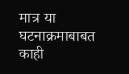मात्र या घटनाक्रमाबाबत काही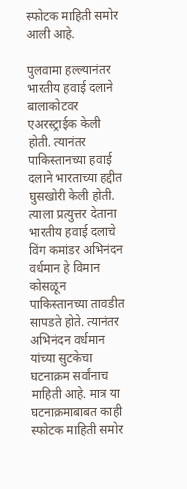स्फोटक माहिती समोर आली आहे.

पुलवामा हल्ल्यानंतर भारतीय हवाई दलाने बालाकोटवर एअरस्ट्राईक केली होती. त्यानंतर पाकिस्तानच्या हवाई दलाने भारताच्या हद्दीत घुसखोरी केली होती. त्याला प्रत्युत्तर देताना भारतीय हवाई दलाचे विंग कमांडर अभिनंदन वर्धमान हे विमान कोसळून पाकिस्तानच्या तावडीत सापडते होते. त्यानंतर अभिनंदन वर्धमान यांच्या सुटकेचा घटनाक्रम सर्वांनाच माहिती आहे. मात्र या घटनाक्रमाबाबत काही स्फोटक माहिती समोर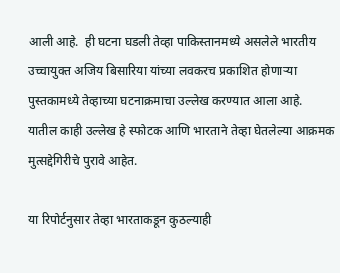आली आहे.  ही घटना घडली तेव्हा पाकिस्तानमध्ये असलेले भारतीय उच्चायुक्त अजिय बिसारिया यांच्या लवकरच प्रकाशित होणाऱ्या पुस्तकामध्ये तेव्हाच्या घटनाक्रमाचा उल्लेख करण्यात आला आहे.  यातील काही उल्लेख हे स्फोटक आणि भारताने तेव्हा घेतलेल्या आक्रमक मुत्सद्देगिरीचे पुरावे आहेत.

या रिपोर्टनुसार तेव्हा भारताकडून कुठल्याही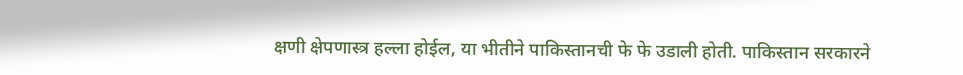क्षणी क्षेपणास्त्र हल्ला होईल, या भीतीने पाकिस्तानची फे फे उडाली होती. पाकिस्तान सरकारने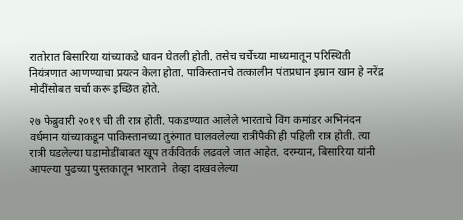रातोरात बिसारिया यांच्याकडे धावन घेतली होती. तसेच चर्चेच्या माध्यमातून परिस्थिती नियंत्रणात आणण्याचा प्रयत्न केला होता. पाकिस्तानचे तत्कालीन पंतप्रधान इम्रान खान हे नरेंद्र मोदींसोबत चर्चा करू इच्छित होते.

२७ फेब्रुवारी २०१९ ची ती रात्र होती. पकडण्यात आलेले भारताचे विंग कमांडर अभिनंदन वर्धमान यांच्याकडून पाकिस्तानच्या तुरुंगात घालवलेल्या रात्रींपैकी ही पहिली रात्र होती. त्या रात्री घडलेल्या घडामोडींबाबत खूप तर्कवितर्क लढवले जात आहेत. दरम्यान, बिसारिया यांनी आपल्या पुढच्या पुस्तकातून भारताने  तेव्हा दाखवलेल्या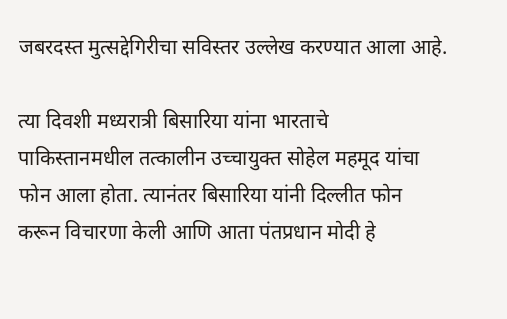जबरदस्त मुत्सद्देगिरीचा सविस्तर उल्लेख करण्यात आला आहे.

त्या दिवशी मध्यरात्री बिसारिया यांना भारताचे पाकिस्तानमधील तत्कालीन उच्चायुक्त सोहेल महमूद यांचा फोन आला होता. त्यानंतर बिसारिया यांनी दिल्लीत फोन करून विचारणा केली आणि आता पंतप्रधान मोदी हे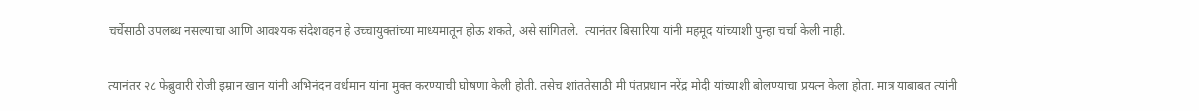चर्चेसाठी उपलब्ध नसल्याचा आणि आवश्यक संदेशवहन हे उच्चायुक्तांच्या माध्यमातून होऊ शकते, असे सांगितले.  त्यानंतर बिसारिया यांनी महमूद यांच्याशी पुन्हा चर्चा केली नाही.

त्यानंतर २८ फेब्रुवारी रोजी इम्रान खान यांनी अभिनंदन वर्धमान यांना मुक्त करण्याची घोषणा केली होती. तसेच शांततेसाठी मी पंतप्रधान नरेंद्र मोदी यांच्याशी बोलण्याचा प्रयत्न केला होता. मात्र याबाबत त्यांनी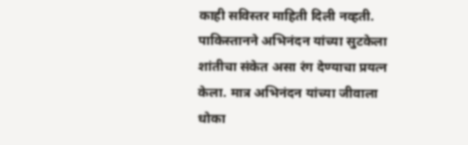काही सविस्तर माहिती दिली नव्हती. पाकिस्तानने अभिनंदन यांच्या सुटकेला शांतीचा संकेत असा रंग देण्याचा प्रयत्न केला. मात्र अभिनंदन यांच्या जीवाला धोका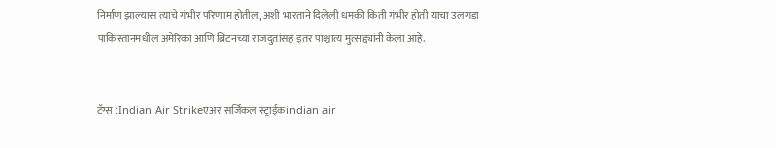निर्माण झाल्यास त्याचे गंभीर परिणाम होतील, अशी भारताने दिलेली धमकी किती गंभीर होती याचा उलगडा पाकिस्तानमधील अमेरिका आणि ब्रिटनच्या राजदुतांसह इतर पाश्चात्य मुत्सद्द्यांनी केला आहे.


टॅग्स :Indian Air Strikeएअर सर्जिकल स्ट्राईकindian air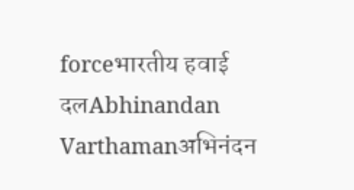forceभारतीय हवाई दलAbhinandan Varthamanअभिनंदन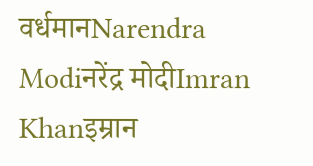वर्धमानNarendra Modiनरेंद्र मोदीImran Khanइम्रान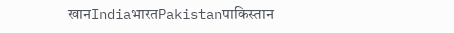खानIndiaभारतPakistanपाकिस्तान